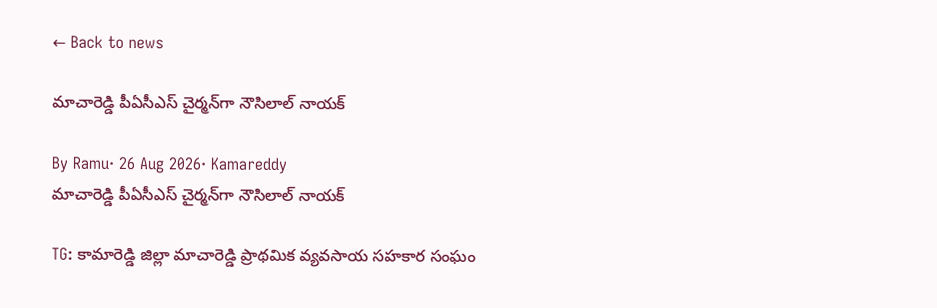← Back to news

మాచారెడ్డి పీఏసీఎస్ చైర్మన్‌గా నౌసిలాల్ నాయక్

By Ramu· 26 Aug 2026· Kamareddy
మాచారెడ్డి పీఏసీఎస్ చైర్మన్‌గా నౌసిలాల్ నాయక్

TG: కామారెడ్డి జిల్లా మాచారెడ్డి ప్రాథమిక వ్యవసాయ సహకార సంఘం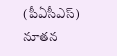(పీఏసీఎస్) నూతన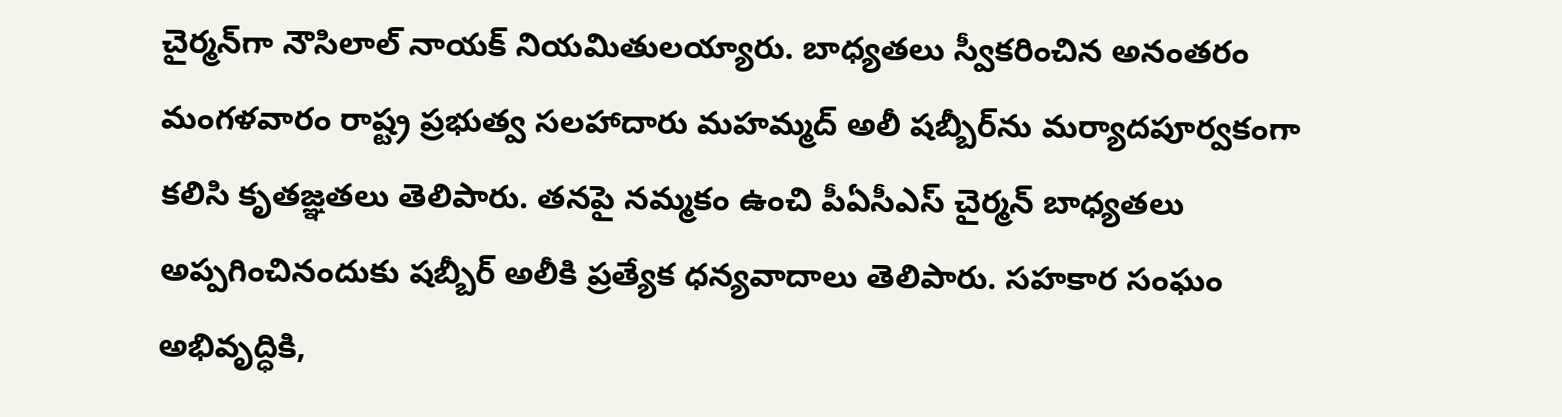చైర్మన్‌గా నౌసిలాల్ నాయక్ నియమితులయ్యారు. బాధ్యతలు స్వీకరించిన అనంతరం మంగళవారం రాష్ట్ర ప్రభుత్వ సలహాదారు మహమ్మద్ అలీ షబ్బీర్‌ను మర్యాదపూర్వకంగా కలిసి కృతజ్ఞతలు తెలిపారు. తనపై నమ్మకం ఉంచి పీఏసీఎస్ చైర్మన్ బాధ్యతలు అప్పగించినందుకు షబ్బీర్ అలీకి ప్రత్యేక ధన్యవాదాలు తెలిపారు. సహకార సంఘం అభివృద్ధికి,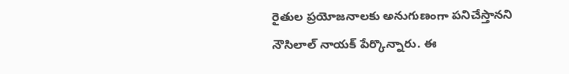రైతుల ప్రయోజనాలకు అనుగుణంగా పనిచేస్తానని నౌసిలాల్ నాయక్ పేర్కొన్నారు. ఈ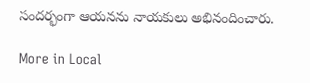సందర్భంగా ఆయనను నాయకులు అభినందించారు.

More in Local